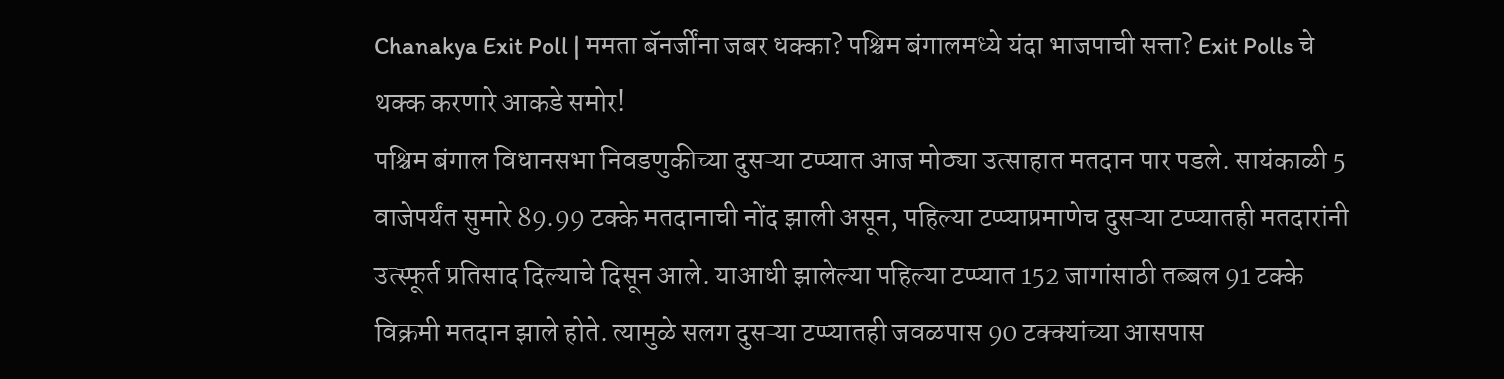Chanakya Exit Poll | ममता बॅनर्जींना जबर धक्का? पश्चिम बंगालमध्ये यंदा भाजपाची सत्ता? Exit Polls चे थक्क करणारे आकडे समोर!
पश्चिम बंगाल विधानसभा निवडणुकीच्या दुसऱ्या टप्प्यात आज मोठ्या उत्साहात मतदान पार पडले. सायंकाळी 5 वाजेपर्यंत सुमारे 89.99 टक्के मतदानाची नोंद झाली असून, पहिल्या टप्प्याप्रमाणेच दुसऱ्या टप्प्यातही मतदारांनी उत्स्फूर्त प्रतिसाद दिल्याचे दिसून आले. याआधी झालेल्या पहिल्या टप्प्यात 152 जागांसाठी तब्बल 91 टक्के विक्रमी मतदान झाले होते. त्यामुळे सलग दुसऱ्या टप्प्यातही जवळपास 90 टक्क्यांच्या आसपास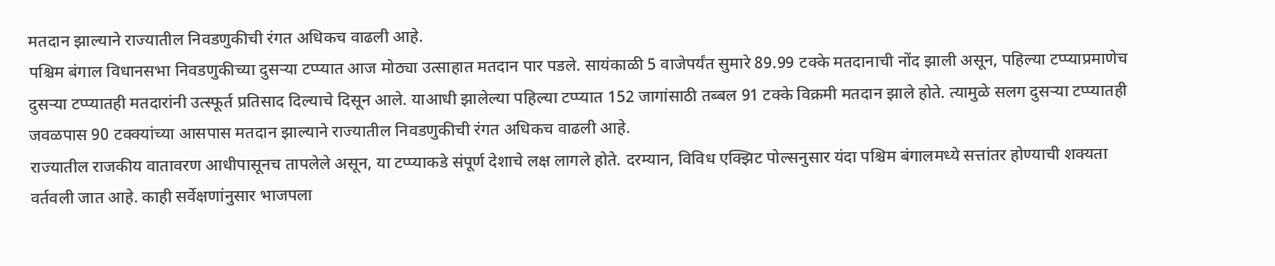मतदान झाल्याने राज्यातील निवडणुकीची रंगत अधिकच वाढली आहे.
पश्चिम बंगाल विधानसभा निवडणुकीच्या दुसऱ्या टप्प्यात आज मोठ्या उत्साहात मतदान पार पडले. सायंकाळी 5 वाजेपर्यंत सुमारे 89.99 टक्के मतदानाची नोंद झाली असून, पहिल्या टप्प्याप्रमाणेच दुसऱ्या टप्प्यातही मतदारांनी उत्स्फूर्त प्रतिसाद दिल्याचे दिसून आले. याआधी झालेल्या पहिल्या टप्प्यात 152 जागांसाठी तब्बल 91 टक्के विक्रमी मतदान झाले होते. त्यामुळे सलग दुसऱ्या टप्प्यातही जवळपास 90 टक्क्यांच्या आसपास मतदान झाल्याने राज्यातील निवडणुकीची रंगत अधिकच वाढली आहे.
राज्यातील राजकीय वातावरण आधीपासूनच तापलेले असून, या टप्प्याकडे संपूर्ण देशाचे लक्ष लागले होते. दरम्यान, विविध एक्झिट पोल्सनुसार यंदा पश्चिम बंगालमध्ये सत्तांतर होण्याची शक्यता वर्तवली जात आहे. काही सर्वेक्षणांनुसार भाजपला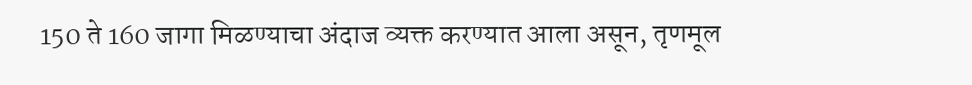150 ते 160 जागा मिळण्याचा अंदाज व्यक्त करण्यात आला असून, तृणमूल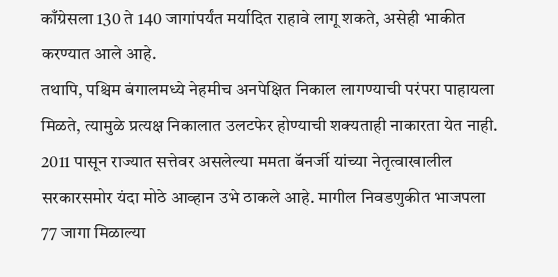काँग्रेसला 130 ते 140 जागांपर्यंत मर्यादित राहावे लागू शकते, असेही भाकीत करण्यात आले आहे.
तथापि, पश्चिम बंगालमध्ये नेहमीच अनपेक्षित निकाल लागण्याची परंपरा पाहायला मिळते, त्यामुळे प्रत्यक्ष निकालात उलटफेर होण्याची शक्यताही नाकारता येत नाही. 2011 पासून राज्यात सत्तेवर असलेल्या ममता बॅनर्जी यांच्या नेतृत्वाखालील सरकारसमोर यंदा मोठे आव्हान उभे ठाकले आहे. मागील निवडणुकीत भाजपला 77 जागा मिळाल्या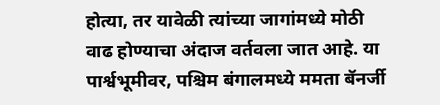होत्या, तर यावेळी त्यांच्या जागांमध्ये मोठी वाढ होण्याचा अंदाज वर्तवला जात आहे. या पार्श्वभूमीवर, पश्चिम बंगालमध्ये ममता बॅनर्जी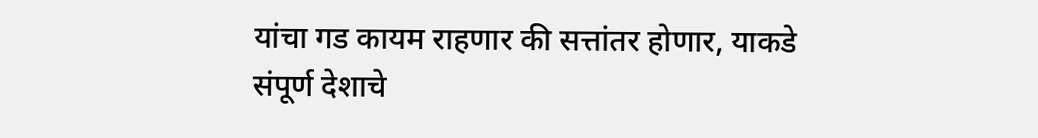यांचा गड कायम राहणार की सत्तांतर होणार, याकडे संपूर्ण देशाचे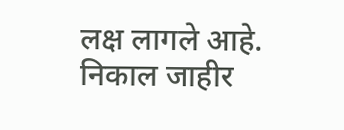लक्ष लागले आहे. निकाल जाहीर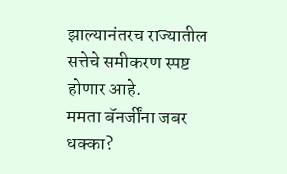झाल्यानंतरच राज्यातील सत्तेचे समीकरण स्पष्ट होणार आहे.
ममता बॅनर्जींना जबर धक्का?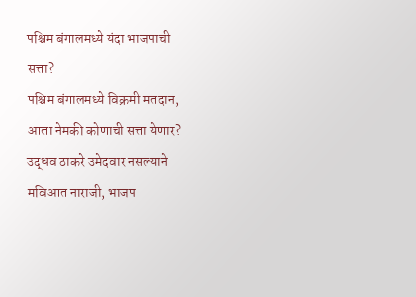पश्चिम बंगालमध्ये यंदा भाजपाची सत्ता?
पश्चिम बंगालमध्ये विक्रमी मतदान, आता नेमकी कोणाची सत्ता येणार?
उद्धव ठाकरे उमेदवार नसल्याने मविआत नाराजी, भाजप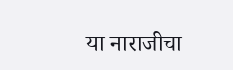या नाराजीचा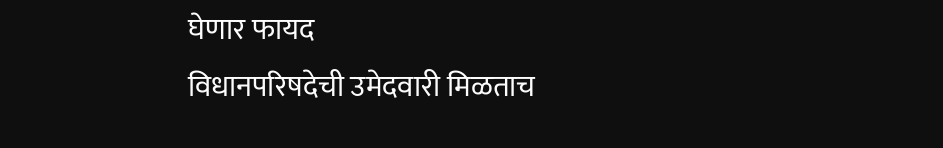घेणार फायद
विधानपरिषदेची उमेदवारी मिळताच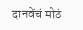दानवेंचं मोठं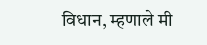विधान, म्हणाले मी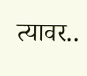त्यावर..